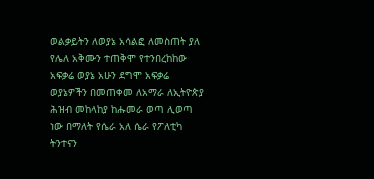ወልቃይትን ለወያኔ አሳልፎ ለመስጠት ያለ የሌለ አቅሙን ተጠቅሞ የተንበረከከው አፍቃሬ ወያኔ አሁን ደግሞ አፍቃሬ ወያኔዎችን በመጠቀመ ለአማራ ለኢትዮጵያ ሕዝብ መከላከያ ከሑመራ ወጣ ሊወጣ ነው በማለት የሴራ አለ ሴራ የፖለቲካ ትንተናን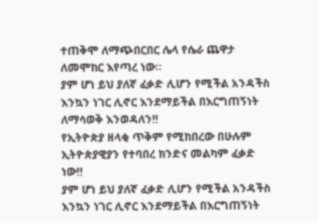ተጠቅሞ ለማጭበርበር ሌላ የሴራ ጨዋታ ለመሞከር እየጣረ ነው።
ያም ሆነ ይህ ያለኛ ፈቃድ ሊሆን የሚችል አንዳችስ እንኳን ነገር ሊኖር እንደማይችል በእርግጠኝነት ለማሳወቅ እንወዳለን!!
የኢትዮጵያ ዘላቂ ጥቅም የሚከበረው በሁሉም ኢትዮጵያዊያን የተባበረ ክንድና መልካም ፈቃድ ነው‼
ያም ሆነ ይህ ያለኛ ፈቃድ ሊሆን የሚችል አንዳችስ እንኳን ነገር ሊኖር እንደማይችል በእርግጠኝነት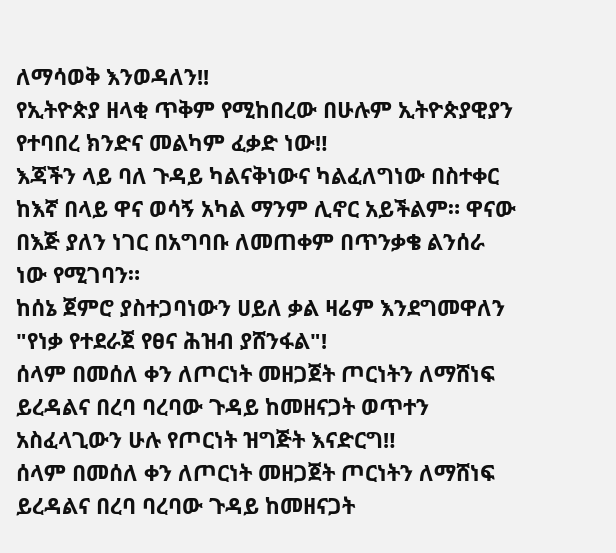ለማሳወቅ እንወዳለን!!
የኢትዮጵያ ዘላቂ ጥቅም የሚከበረው በሁሉም ኢትዮጵያዊያን የተባበረ ክንድና መልካም ፈቃድ ነው‼
እጃችን ላይ ባለ ጉዳይ ካልናቅነውና ካልፈለግነው በስተቀር ከእኛ በላይ ዋና ወሳኝ አካል ማንም ሊኖር አይችልም። ዋናው በእጅ ያለን ነገር በአግባቡ ለመጠቀም በጥንቃቄ ልንሰራ ነው የሚገባን።
ከሰኔ ጀምሮ ያስተጋባነውን ሀይለ ቃል ዛሬም እንደግመዋለን "የነቃ የተደራጀ የፀና ሕዝብ ያሸንፋል"!
ሰላም በመሰለ ቀን ለጦርነት መዘጋጀት ጦርነትን ለማሸነፍ ይረዳልና በረባ ባረባው ጉዳይ ከመዘናጋት ወጥተን አስፈላጊውን ሁሉ የጦርነት ዝግጅት እናድርግ‼
ሰላም በመሰለ ቀን ለጦርነት መዘጋጀት ጦርነትን ለማሸነፍ ይረዳልና በረባ ባረባው ጉዳይ ከመዘናጋት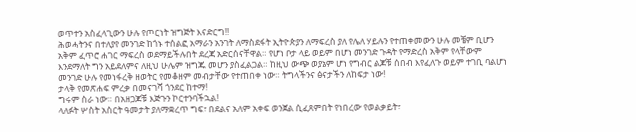ወጥተን አስፈላጊውን ሁሉ የጦርነት ዝግጅት እናድርግ‼
ሕወሓትንና በተለያየ መንገድ ከጎኑ ተሰልፎ አማራን አንገት ለማስደፋት ኢትዮጵያን ለማፍረስ ያለ የሌለ ሃይሉን የተጠቀመውን ሁሉ መቼም ቢሆን አቅም ፈጥሮ ሐገር ማፍረስ ወደማይችሉበት ደረጃ አድርሰናቸዋል። የሆነ ቦታ ላይ ወይም በሆነ መንገድ ጉዳት የማድረስ አቅም የላቸውም እንደማለት ግን አይደለምና ለዚህ ሁሌም ዝግጁ መሆን ያስፈልጋል። ከዚህ ውጭ ወያኔም ሆነ የግብር ልጆቹ ሰበብ እየፈለጉ ወይም ተገቢ ባልሆነ መንገድ ሁሉ የመነፋረቅ ዘወትር የመቆዘም መብታቸው የተጠበቀ ነው። ትግላችንና ፅናታችን ለከፍታ ነው!
ታላቅ የመጽሐፍ ምረቃ በመናገሻ ጎንደር ከተማ!
ግሩም ስራ ነው። በአዘጋጆቹ እጅጉን ኮርተንባችኋል!
ላለፉት ሦስት አስርት ዓመታት ያለማቋረጥ ግፍ፣ በደልና አለም አቀፍ ወንጀል ሲፈጸምበት የነበረው የወልቃይት፣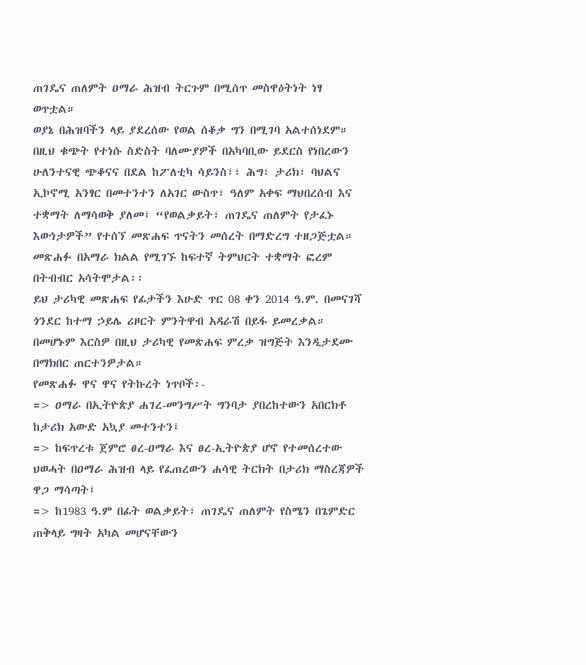ጠገዴና ጠለምት ዐማራ ሕዝብ ትርጉም በሚሰጥ መስዋዕትነት ነፃ ወጥቷል።
ወያኔ በሕዝባችን ላይ ያደረሰው የወል ሰቆቃ ግን በሚገባ አልተሰነደም። በዚህ ቁጭት የተነሱ ስድስት ባለሙያዎች በአካባቢው ይደርስ የነበረውን ሁለንተናዊ ጭቆናና በደል ከፖለቲካ ሳይንስ፣፣ ሕግ፣ ታሪክ፣ ባህልና ኢኮኖሚ አንፃር በመተንተን ለአገር ውስጥ፣ ዓለም አቀፍ ማህበረሰብ እና ተቋማት ለማሳወቅ ያለመ፤ “የወልቃይት፣ ጠገዴና ጠለምት የታፈኑ እውነታዎች” የተሰኘ መጽሐፍ ጥናትን መሰረት በማድረግ ተዘጋጅቷል። መጽሐፉ በአማራ ክልል የሚገኙ ከፍተኛ ትምህርት ተቋማት ፎረም በትብብር አሳትሞታል፡፡
ይህ ታሪካዊ መጽሐፍ የፊታችን እሁድ ጥር 08 ቀን 2014 ዓ.ም. በመናገሻ ጎንደር ከተማ ኃይሌ ሪዞርት ምንትዋብ አዳራሽ በይፋ ይመረቃል።
በመሆኑም እርስዎ በዚህ ታሪካዊ የመጽሐፍ ምረቃ ዝግጅት እንዲታደሙ በማክበር ጠርተንዎታል።
የመጽሐፉ ዋና ዋና የትኩረት ነጥቦች፡-
=> ዐማራ በኢትዮጵያ ሐገረ-መንግሥት ግንባታ ያበረከተውን አበርክቶ ከታሪክ አውድ አኳያ መተንተን፤
=> ከፍጥረቱ ጀምሮ ፀረ-ዐማራ እና ፀረ-ኢትዮጵያ ሆኖ የተመሰረተው ህወሓት በዐማራ ሕዝብ ላይ የፈጠረውን ሐሳዊ ትርክት በታሪክ ማስረጃዎች ዋጋ ማሳጣት፤
=> ከ1983 ዓ.ም በፊት ወልቃይት፣ ጠገዴና ጠለምት የስሜን በጌምድር ጠቅላይ ግዛት አካል መሆናቸውን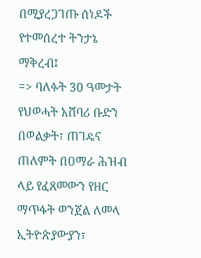በሚያረጋገጡ ሰነዶች የተመሰረተ ትንታኔ ማቅረብ፤
=> ባለፉት 30 ዓመታት የህወሓት አሸባሪ ቡድን በወልቃት፣ ጠገዴና ጠለምት በዐማራ ሕዝብ ላይ የፈጸመውን የዘር ማጥፋት ወንጀል ለመላ ኢትዮጵያውያን፣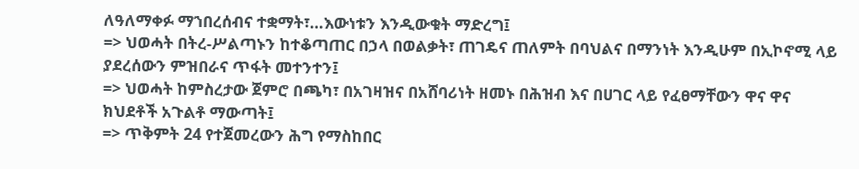ለዓለማቀፉ ማኀበረሰብና ተቋማት፣…እውነቱን እንዲውቁት ማድረግ፤
=> ህወሓት በትረ-ሥልጣኑን ከተቆጣጠር በኃላ በወልቃት፣ ጠገዴና ጠለምት በባህልና በማንነት እንዲሁም በኢኮኖሚ ላይ ያደረሰውን ምዝበራና ጥፋት መተንተን፤
=> ህወሓት ከምስረታው ጀምሮ በጫካ፣ በአገዛዝና በአሸባሪነት ዘመኑ በሕዝብ እና በሀገር ላይ የፈፀማቸውን ዋና ዋና ክህደቶች አጉልቶ ማውጣት፤
=> ጥቅምት 24 የተጀመረውን ሕግ የማስከበር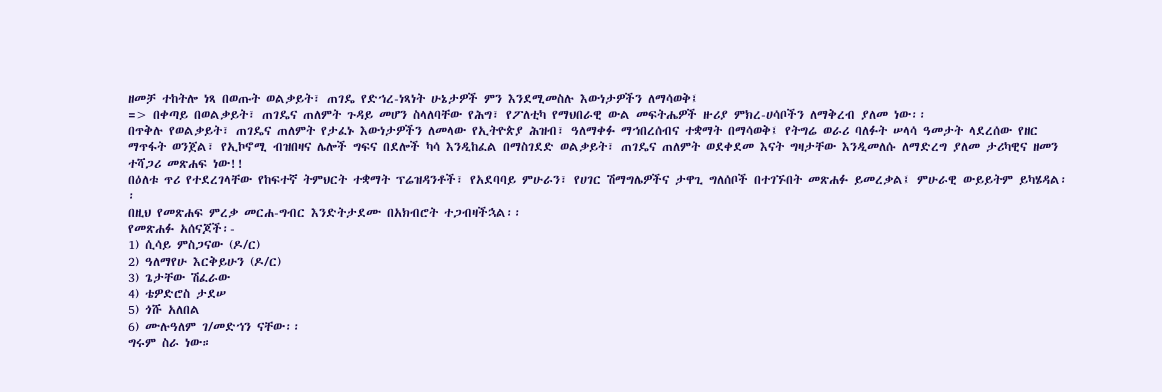ዘመቻ ተከትሎ ነጻ በወጡት ወልቃይት፣ ጠገዴ የድኀረ-ነጻነት ሁኔታዎች ምን እንደሚመስሉ እውነታዎችን ለማሳወቅ፤
=> በቀጣይ በወልቃይት፣ ጠገዴና ጠለምት ጉዳይ መሆን ስላለባቸው የሕግ፣ የፖለቲካ የማህበራዊ ውል መፍትሔዎች ዙሪያ ምክረ-ሀሳቦችን ለማቅረብ ያለመ ነው፡፡
በጥቅሉ የወልቃይት፣ ጠገዴና ጠለምት የታፈኑ እውነታዎችን ለመላው የኢትዮጵያ ሕዝብ፣ ዓለማቀፉ ማኀበረሰብና ተቋማት በማሳወቅ፤ የትግሬ ወራሪ ባለፉት ሠላሳ ዓመታት ላደረሰው የዘር ማጥፋት ወንጀል፣ የኢኮኖሚ ብዝበዛና ሌሎች ግፍና በደሎች ካሳ እንዲከፈል በማስገደድ ወልቃይት፣ ጠገዴና ጠለምት ወደቀደመ እናት ግዛታቸው እንዲመለሱ ለማድረግ ያለመ ታሪካዊና ዘመን ተሻጋሪ መጽሐፍ ነው!!
በዕለቱ ጥሪ የተደረገላቸው የከፍተኛ ትምህርት ተቋማት ፕሬዝዳንቶች፣ የአደባባይ ምሁራን፣ የሀገር ሽማግሌዎችና ታዋጊ ግለሰቦች በተገኙበት መጽሐፉ ይመረቃል፤ ምሁራዊ ውይይትም ይካሄዳል፡፡
በዚህ የመጽሐፍ ምረቃ መርሐ-ግብር እንድትታደሙ በአክብሮት ተጋብዛችኋል፡፡
የመጽሐፉ አሰናጆች፡-
1) ሲሳይ ምስጋናው (ዶ/ር)
2) ዓለማየሁ እርቅይሁን (ዶ/ር)
3) ጌታቸው ሽፈራው
4) ቴዎድሮስ ታደሠ
5) ጎሹ አለበል
6) ሙሉዓለም ገ/መድኀን ናቸው፡፡
ግሩም ስራ ነው።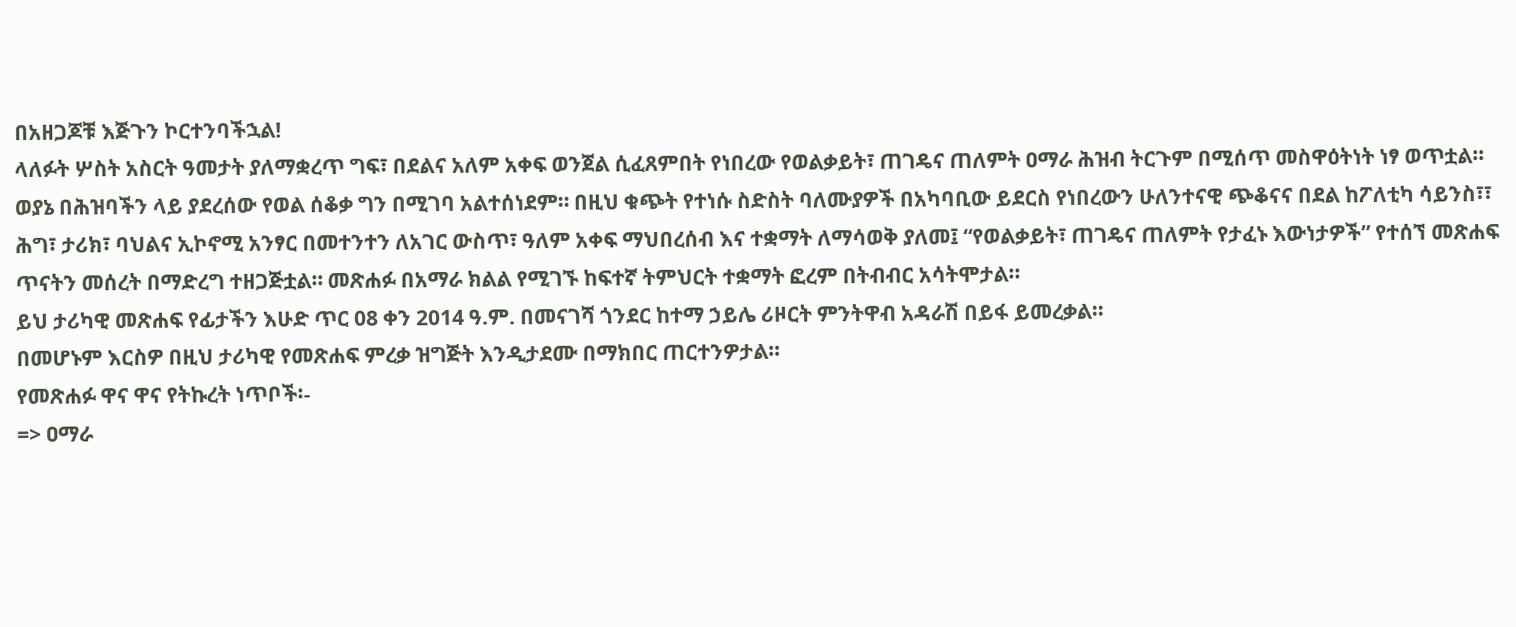በአዘጋጆቹ እጅጉን ኮርተንባችኋል!
ላለፉት ሦስት አስርት ዓመታት ያለማቋረጥ ግፍ፣ በደልና አለም አቀፍ ወንጀል ሲፈጸምበት የነበረው የወልቃይት፣ ጠገዴና ጠለምት ዐማራ ሕዝብ ትርጉም በሚሰጥ መስዋዕትነት ነፃ ወጥቷል።
ወያኔ በሕዝባችን ላይ ያደረሰው የወል ሰቆቃ ግን በሚገባ አልተሰነደም። በዚህ ቁጭት የተነሱ ስድስት ባለሙያዎች በአካባቢው ይደርስ የነበረውን ሁለንተናዊ ጭቆናና በደል ከፖለቲካ ሳይንስ፣፣ ሕግ፣ ታሪክ፣ ባህልና ኢኮኖሚ አንፃር በመተንተን ለአገር ውስጥ፣ ዓለም አቀፍ ማህበረሰብ እና ተቋማት ለማሳወቅ ያለመ፤ “የወልቃይት፣ ጠገዴና ጠለምት የታፈኑ እውነታዎች” የተሰኘ መጽሐፍ ጥናትን መሰረት በማድረግ ተዘጋጅቷል። መጽሐፉ በአማራ ክልል የሚገኙ ከፍተኛ ትምህርት ተቋማት ፎረም በትብብር አሳትሞታል፡፡
ይህ ታሪካዊ መጽሐፍ የፊታችን እሁድ ጥር 08 ቀን 2014 ዓ.ም. በመናገሻ ጎንደር ከተማ ኃይሌ ሪዞርት ምንትዋብ አዳራሽ በይፋ ይመረቃል።
በመሆኑም እርስዎ በዚህ ታሪካዊ የመጽሐፍ ምረቃ ዝግጅት እንዲታደሙ በማክበር ጠርተንዎታል።
የመጽሐፉ ዋና ዋና የትኩረት ነጥቦች፡-
=> ዐማራ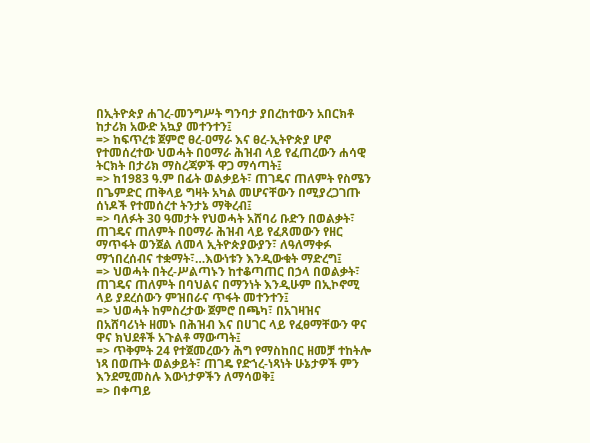በኢትዮጵያ ሐገረ-መንግሥት ግንባታ ያበረከተውን አበርክቶ ከታሪክ አውድ አኳያ መተንተን፤
=> ከፍጥረቱ ጀምሮ ፀረ-ዐማራ እና ፀረ-ኢትዮጵያ ሆኖ የተመሰረተው ህወሓት በዐማራ ሕዝብ ላይ የፈጠረውን ሐሳዊ ትርክት በታሪክ ማስረጃዎች ዋጋ ማሳጣት፤
=> ከ1983 ዓ.ም በፊት ወልቃይት፣ ጠገዴና ጠለምት የስሜን በጌምድር ጠቅላይ ግዛት አካል መሆናቸውን በሚያረጋገጡ ሰነዶች የተመሰረተ ትንታኔ ማቅረብ፤
=> ባለፉት 30 ዓመታት የህወሓት አሸባሪ ቡድን በወልቃት፣ ጠገዴና ጠለምት በዐማራ ሕዝብ ላይ የፈጸመውን የዘር ማጥፋት ወንጀል ለመላ ኢትዮጵያውያን፣ ለዓለማቀፉ ማኀበረሰብና ተቋማት፣…እውነቱን እንዲውቁት ማድረግ፤
=> ህወሓት በትረ-ሥልጣኑን ከተቆጣጠር በኃላ በወልቃት፣ ጠገዴና ጠለምት በባህልና በማንነት እንዲሁም በኢኮኖሚ ላይ ያደረሰውን ምዝበራና ጥፋት መተንተን፤
=> ህወሓት ከምስረታው ጀምሮ በጫካ፣ በአገዛዝና በአሸባሪነት ዘመኑ በሕዝብ እና በሀገር ላይ የፈፀማቸውን ዋና ዋና ክህደቶች አጉልቶ ማውጣት፤
=> ጥቅምት 24 የተጀመረውን ሕግ የማስከበር ዘመቻ ተከትሎ ነጻ በወጡት ወልቃይት፣ ጠገዴ የድኀረ-ነጻነት ሁኔታዎች ምን እንደሚመስሉ እውነታዎችን ለማሳወቅ፤
=> በቀጣይ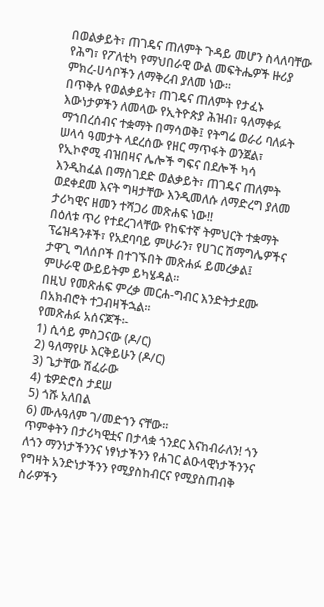በወልቃይት፣ ጠገዴና ጠለምት ጉዳይ መሆን ስላለባቸው የሕግ፣ የፖለቲካ የማህበራዊ ውል መፍትሔዎች ዙሪያ ምክረ-ሀሳቦችን ለማቅረብ ያለመ ነው፡፡
በጥቅሉ የወልቃይት፣ ጠገዴና ጠለምት የታፈኑ እውነታዎችን ለመላው የኢትዮጵያ ሕዝብ፣ ዓለማቀፉ ማኀበረሰብና ተቋማት በማሳወቅ፤ የትግሬ ወራሪ ባለፉት ሠላሳ ዓመታት ላደረሰው የዘር ማጥፋት ወንጀል፣ የኢኮኖሚ ብዝበዛና ሌሎች ግፍና በደሎች ካሳ እንዲከፈል በማስገደድ ወልቃይት፣ ጠገዴና ጠለምት ወደቀደመ እናት ግዛታቸው እንዲመለሱ ለማድረግ ያለመ ታሪካዊና ዘመን ተሻጋሪ መጽሐፍ ነው!!
በዕለቱ ጥሪ የተደረገላቸው የከፍተኛ ትምህርት ተቋማት ፕሬዝዳንቶች፣ የአደባባይ ምሁራን፣ የሀገር ሽማግሌዎችና ታዋጊ ግለሰቦች በተገኙበት መጽሐፉ ይመረቃል፤ ምሁራዊ ውይይትም ይካሄዳል፡፡
በዚህ የመጽሐፍ ምረቃ መርሐ-ግብር እንድትታደሙ በአክብሮት ተጋብዛችኋል፡፡
የመጽሐፉ አሰናጆች፡-
1) ሲሳይ ምስጋናው (ዶ/ር)
2) ዓለማየሁ እርቅይሁን (ዶ/ር)
3) ጌታቸው ሽፈራው
4) ቴዎድሮስ ታደሠ
5) ጎሹ አለበል
6) ሙሉዓለም ገ/መድኀን ናቸው፡፡
ጥምቀትን በታሪካዊቷና በታላቋ ጎንደር እናከብራለን! ጎን ለጎን ማንነታችንንና ነፃነታችንን የሐገር ልዑላዊነታችንንና የግዛት አንድነታችንን የሚያስከብርና የሚያስጠብቅ ስራዎችን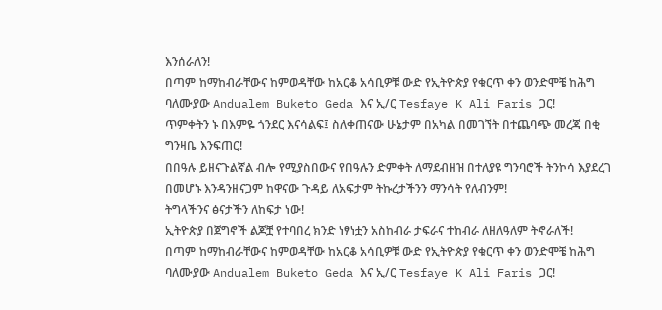እንሰራለን!
በጣም ከማከብራቸውና ከምወዳቸው ከአርቆ አሳቢዎቹ ውድ የኢትዮጵያ የቁርጥ ቀን ወንድሞቼ ከሕግ ባለሙያው Andualem Buketo Geda እና ኢ/ር Tesfaye K Ali Faris ጋር!
ጥምቀትን ኑ በእምዬ ጎንደር እናሳልፍ፤ ስለቀጠናው ሁኔታም በአካል በመገኘት በተጨባጭ መረጃ በቂ ግንዛቤ እንፍጠር!
በበዓሉ ይዘናጉልኛል ብሎ የሚያስበውና የበዓሉን ድምቀት ለማደብዘዝ በተለያዩ ግንባሮች ትንኮሳ እያደረገ በመሆኑ እንዳንዘናጋም ከዋናው ጉዳይ ለአፍታም ትኩረታችንን ማንሳት የለብንም!
ትግላችንና ፅናታችን ለከፍታ ነው!
ኢትዮጵያ በጀግኖች ልጆቿ የተባበረ ክንድ ነፃነቷን አስከብራ ታፍራና ተከብራ ለዘለዓለም ትኖራለች!
በጣም ከማከብራቸውና ከምወዳቸው ከአርቆ አሳቢዎቹ ውድ የኢትዮጵያ የቁርጥ ቀን ወንድሞቼ ከሕግ ባለሙያው Andualem Buketo Geda እና ኢ/ር Tesfaye K Ali Faris ጋር!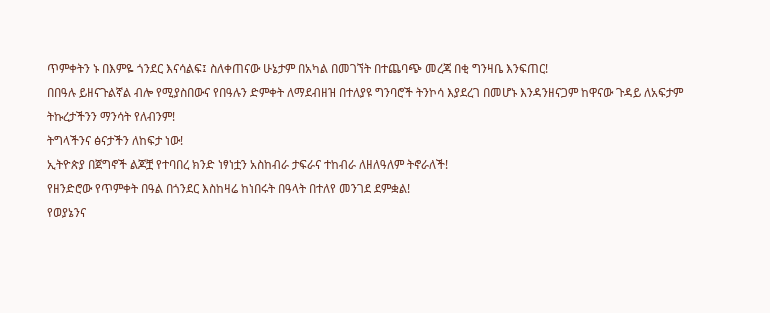ጥምቀትን ኑ በእምዬ ጎንደር እናሳልፍ፤ ስለቀጠናው ሁኔታም በአካል በመገኘት በተጨባጭ መረጃ በቂ ግንዛቤ እንፍጠር!
በበዓሉ ይዘናጉልኛል ብሎ የሚያስበውና የበዓሉን ድምቀት ለማደብዘዝ በተለያዩ ግንባሮች ትንኮሳ እያደረገ በመሆኑ እንዳንዘናጋም ከዋናው ጉዳይ ለአፍታም ትኩረታችንን ማንሳት የለብንም!
ትግላችንና ፅናታችን ለከፍታ ነው!
ኢትዮጵያ በጀግኖች ልጆቿ የተባበረ ክንድ ነፃነቷን አስከብራ ታፍራና ተከብራ ለዘለዓለም ትኖራለች!
የዘንድሮው የጥምቀት በዓል በጎንደር እስከዛሬ ከነበሩት በዓላት በተለየ መንገደ ደምቋል!
የወያኔንና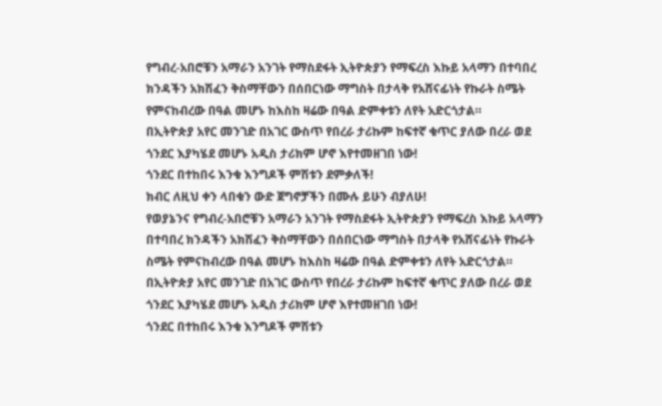የግብረ-አበሮቹን አማራን አንገት የማስደፋት ኢትዮጵያን የማፍረስ እኩይ አላማን በተባበረ ክንዳችን አክሽፈን ቅስማቸውን በሰበርነው ማግስት በታላቅ የአሸናፊነት የኩራት ስሜት የምናከብረው በዓል መሆኑ ከእስከ ዛሬው በዓል ድምቀቱን ለየት አድርጎታል።
በኢትዮጵያ አየር መንገድ በአገር ውስጥ የበረራ ታሪኩም ከፍተኛ ቁጥር ያለው በረራ ወደ ጎንደር እያካሄደ መሆኑ አዲስ ታሪክም ሆኖ እየተመዘገበ ነው!
ጎንደር በተከበሩ እንቁ እንግዶች ምሽቱን ደምቃለች!
ክብር ለዚህ ቀን ላበቁን ውድ ጀግኖቻችን በሙሉ ይሁን ብያለሁ!
የወያኔንና የግብረ-አበሮቹን አማራን አንገት የማስደፋት ኢትዮጵያን የማፍረስ እኩይ አላማን በተባበረ ክንዳችን አክሽፈን ቅስማቸውን በሰበርነው ማግስት በታላቅ የአሸናፊነት የኩራት ስሜት የምናከብረው በዓል መሆኑ ከእስከ ዛሬው በዓል ድምቀቱን ለየት አድርጎታል።
በኢትዮጵያ አየር መንገድ በአገር ውስጥ የበረራ ታሪኩም ከፍተኛ ቁጥር ያለው በረራ ወደ ጎንደር እያካሄደ መሆኑ አዲስ ታሪክም ሆኖ እየተመዘገበ ነው!
ጎንደር በተከበሩ እንቁ እንግዶች ምሽቱን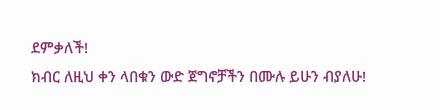ደምቃለች!
ክብር ለዚህ ቀን ላበቁን ውድ ጀግኖቻችን በሙሉ ይሁን ብያለሁ!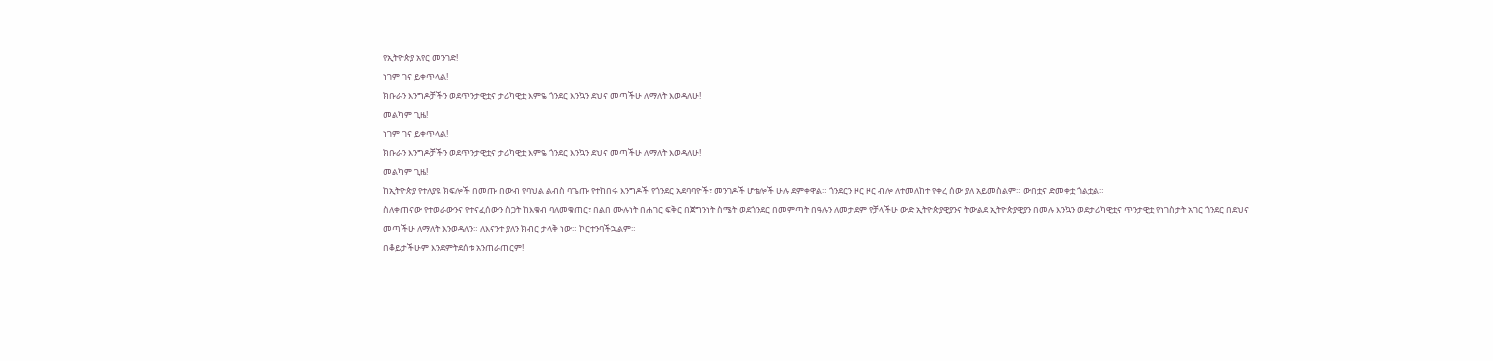የኢትዮጵያ አየር መንገድ!
ነገም ገና ይቀጥላል!
ክቡራን እንግዶቻችን ወደጥንታዊቷና ታሪካዊቷ እምዬ ጎንደር እንኳን ደህና መጣችሁ ለማለት እወዳለሁ!
መልካም ጊዜ!
ነገም ገና ይቀጥላል!
ክቡራን እንግዶቻችን ወደጥንታዊቷና ታሪካዊቷ እምዬ ጎንደር እንኳን ደህና መጣችሁ ለማለት እወዳለሁ!
መልካም ጊዜ!
ከኢትዮጵያ የተለያዩ ክፍሎች በመጡ በውብ የባህል ልብስ ባጌጡ የተከበሩ እንግዶች የጎንደር አደባባዮች፣ መንገዶች ሆቴሎች ሁሉ ደምቀዋል። ጎንደርን ዞር ዞር ብሎ ለተመለከተ የቀረ ሰው ያለ አይመስልም። ውበቷና ድመቀቷ ጎልቷል።
ስለቀጠናው የተወራውንና የተናፈሰውን ስጋት ከእቁብ ባለመቁጠር፣ በልበ ሙሉነት በሐገር ፍቅር በጀግንነት ስሜት ወደጎንደር በመምጣት በዓሉን ለመታደም የቻላችሁ ውድ ኢትዮጵያዊያንና ትውልደ ኢትዮጵያዊያን በመሉ እንኳን ወደታሪካዊቷና ጥንታዊቷ የነገስታት አገር ጎንደር በደህና መጣችሁ ለማለት እንወዳለን። ለእናንተ ያለን ክብር ታላቅ ነው። ኮርተንባችኋልም።
በቆይታችሁም እንደምትደሰቱ አንጠራጠርም!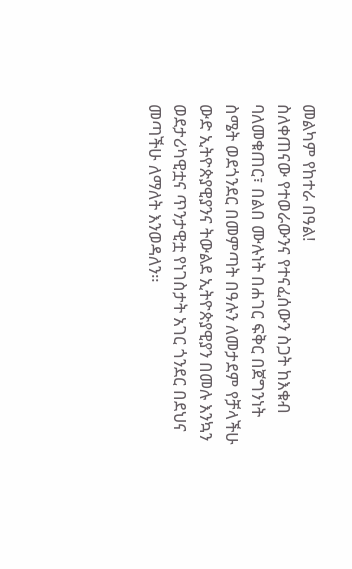መልካም የከተራ በዓል!
ስለቀጠናው የተወራውንና የተናፈሰውን ስጋት ከእቁብ ባለመቁጠር፣ በልበ ሙሉነት በሐገር ፍቅር በጀግንነት ስሜት ወደጎንደር በመምጣት በዓሉን ለመታደም የቻላችሁ ውድ ኢትዮጵያዊያንና ትውልደ ኢትዮጵያዊያን በመሉ እንኳን ወደታሪካዊቷና ጥንታዊቷ የነገስታት አገር ጎንደር በደህና መጣችሁ ለማለት እንወዳለን።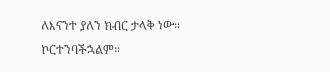ለእናንተ ያለን ክብር ታላቅ ነው። ኮርተንባችኋልም።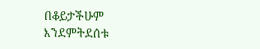በቆይታችሁም እንደምትደሰቱ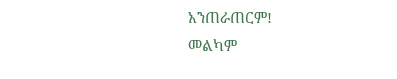አንጠራጠርም!
መልካም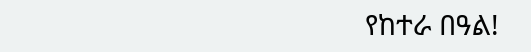የከተራ በዓል!